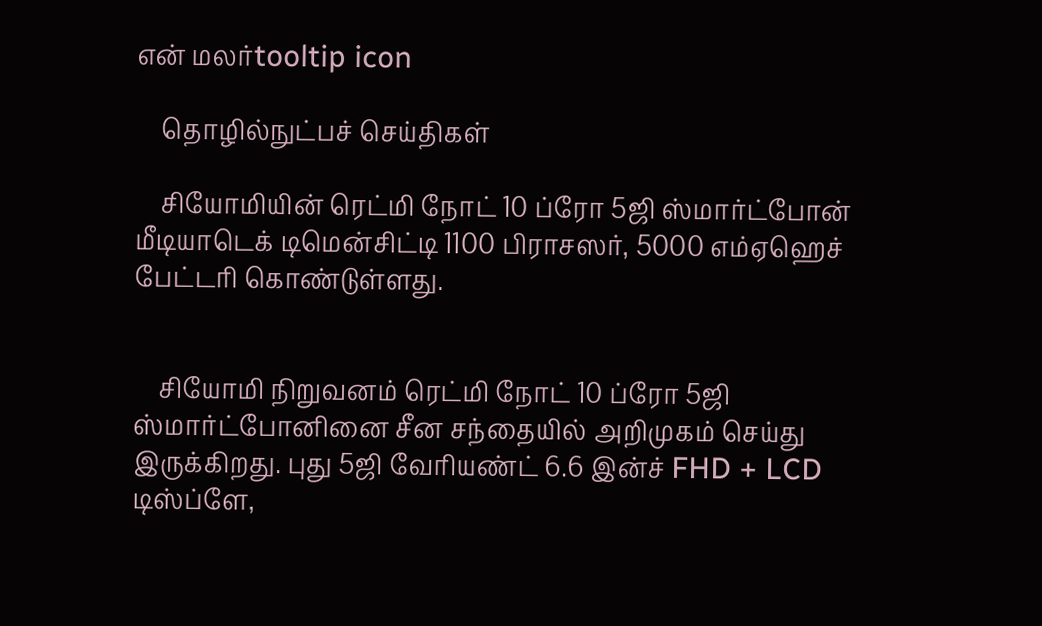என் மலர்tooltip icon

    தொழில்நுட்பச் செய்திகள்

    சியோமியின் ரெட்மி நோட் 10 ப்ரோ 5ஜி ஸ்மார்ட்போன் மீடியாடெக் டிமென்சிட்டி 1100 பிராசஸர், 5000 எம்ஏஹெச் பேட்டரி கொண்டுள்ளது.


    சியோமி நிறுவனம் ரெட்மி நோட் 10 ப்ரோ 5ஜி ஸ்மார்ட்போனினை சீன சந்தையில் அறிமுகம் செய்து இருக்கிறது. புது 5ஜி வேரியண்ட் 6.6 இன்ச் FHD + LCD டிஸ்ப்ளே,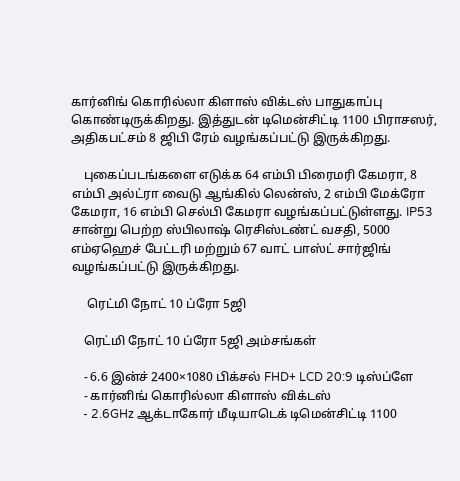கார்னிங் கொரில்லா கிளாஸ் விக்டஸ் பாதுகாப்பு கொண்டிருக்கிறது. இத்துடன் டிமென்சிட்டி 1100 பிராசஸர், அதிகபட்சம் 8 ஜிபி ரேம் வழங்கப்பட்டு இருக்கிறது.

    புகைப்படங்களை எடுக்க 64 எம்பி பிரைமரி கேமரா, 8 எம்பி அல்ட்ரா வைடு ஆங்கில் லென்ஸ், 2 எம்பி மேக்ரோ கேமரா, 16 எம்பி செல்பி கேமரா வழங்கப்பட்டுள்ளது. IP53 சான்று பெற்ற ஸ்பிலாஷ் ரெசிஸ்டண்ட் வசதி, 5000 எம்ஏஹெச் பேட்டரி மற்றும் 67 வாட் பாஸ்ட் சார்ஜிங் வழங்கப்பட்டு இருக்கிறது.

     ரெட்மி நோட் 10 ப்ரோ 5ஜி

    ரெட்மி நோட் 10 ப்ரோ 5ஜி அம்சங்கள்

    - 6.6 இன்ச் 2400×1080 பிக்சல் FHD+ LCD 20:9 டிஸ்ப்ளே
    - கார்னிங் கொரில்லா கிளாஸ் விக்டஸ்
    - 2.6GHz ஆக்டாகோர் மீடியாடெக் டிமென்சிட்டி 1100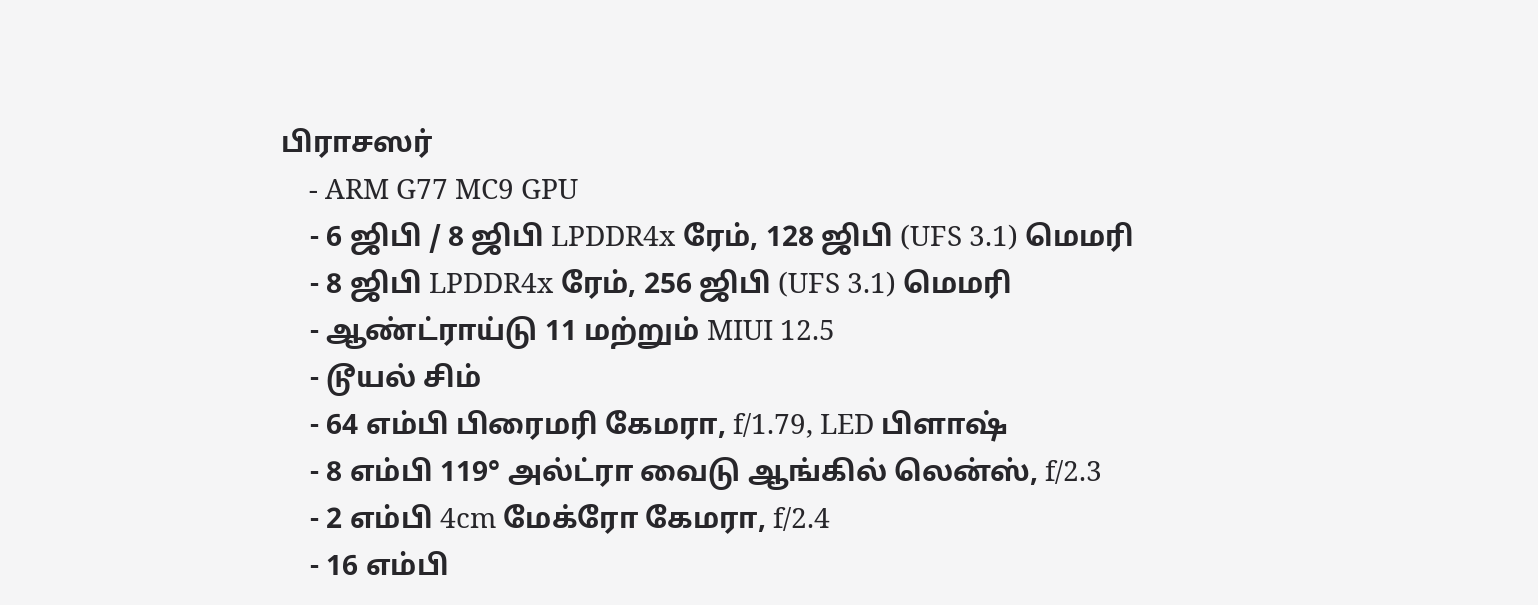பிராசஸர்
    - ARM G77 MC9 GPU
    - 6 ஜிபி / 8 ஜிபி LPDDR4x ரேம், 128 ஜிபி (UFS 3.1) மெமரி
    - 8 ஜிபி LPDDR4x ரேம், 256 ஜிபி (UFS 3.1) மெமரி
    - ஆண்ட்ராய்டு 11 மற்றும் MIUI 12.5
    - டூயல் சிம்
    - 64 எம்பி பிரைமரி கேமரா, f/1.79, LED பிளாஷ்
    - 8 எம்பி 119° அல்ட்ரா வைடு ஆங்கில் லென்ஸ், f/2.3
    - 2 எம்பி 4cm மேக்ரோ கேமரா, f/2.4
    - 16 எம்பி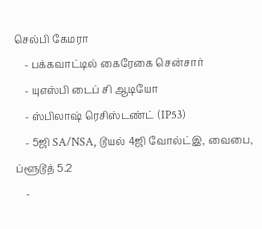செல்பி கேமரா
    - பக்கவாட்டில் கைரேகை சென்சார்
    - யுஎஸ்பி டைப் சி ஆடியோ
    - ஸ்பிலாஷ் ரெசிஸ்டண்ட் (IP53)
    - 5ஜி SA/NSA, டூயல் 4ஜி வோல்ட்இ, வைபை, ப்ளூடூத் 5.2
    -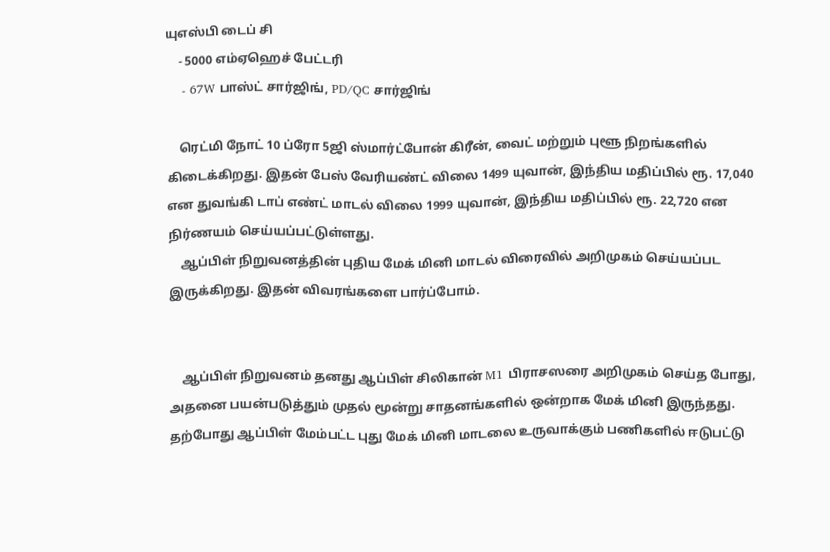யுஎஸ்பி டைப் சி
    - 5000 எம்ஏஹெச் பேட்டரி
    - 67W பாஸ்ட் சார்ஜிங், PD/QC சார்ஜிங்

    ரெட்மி நோட் 10 ப்ரோ 5ஜி ஸ்மார்ட்போன் கிரீன், வைட் மற்றும் புளூ நிறங்களில் கிடைக்கிறது. இதன் பேஸ் வேரியண்ட் விலை 1499 யுவான், இந்திய மதிப்பில் ரூ. 17,040 என துவங்கி டாப் எண்ட் மாடல் விலை 1999 யுவான், இந்திய மதிப்பில் ரூ. 22,720 என நிர்ணயம் செய்யப்பட்டுள்ளது.
    ஆப்பிள் நிறுவனத்தின் புதிய மேக் மினி மாடல் விரைவில் அறிமுகம் செய்யப்பட இருக்கிறது. இதன் விவரங்களை பார்ப்போம்.


    ஆப்பிள் நிறுவனம் தனது ஆப்பிள் சிலிகான் M1 பிராசஸரை அறிமுகம் செய்த போது, அதனை பயன்படுத்தும் முதல் மூன்று சாதனங்களில் ஒன்றாக மேக் மினி இருந்தது. தற்போது ஆப்பிள் மேம்பட்ட புது மேக் மினி மாடலை உருவாக்கும் பணிகளில் ஈடுபட்டு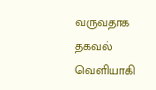வருவதாக தகவல் வெளியாகி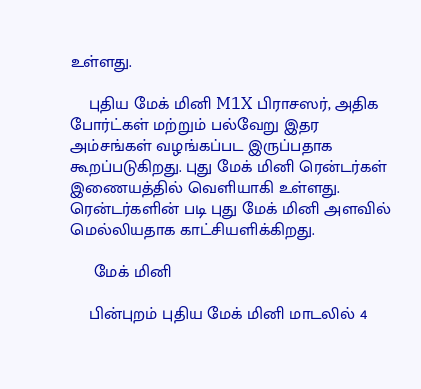உள்ளது.

    புதிய மேக் மினி M1X பிராசஸர், அதிக போர்ட்கள் மற்றும் பல்வேறு இதர அம்சங்கள் வழங்கப்பட இருப்பதாக கூறப்படுகிறது. புது மேக் மினி ரென்டர்கள் இணையத்தில் வெளியாகி உள்ளது. ரென்டர்களின் படி புது மேக் மினி அளவில் மெல்லியதாக காட்சியளிக்கிறது.

     மேக் மினி

    பின்புறம் புதிய மேக் மினி மாடலில் 4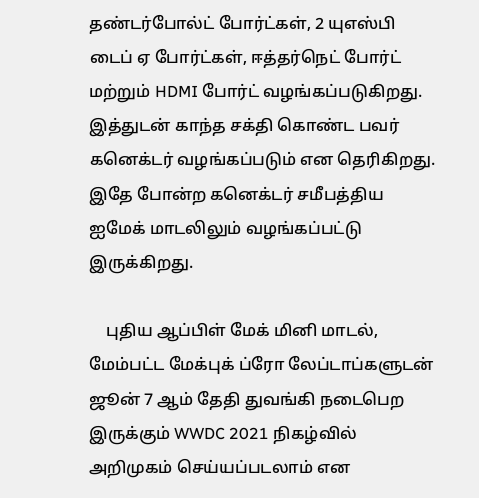தண்டர்போல்ட் போர்ட்கள், 2 யுஎஸ்பி டைப் ஏ போர்ட்கள், ஈத்தர்நெட் போர்ட் மற்றும் HDMI போர்ட் வழங்கப்படுகிறது. இத்துடன் காந்த சக்தி கொண்ட பவர் கனெக்டர் வழங்கப்படும் என தெரிகிறது. இதே போன்ற கனெக்டர் சமீபத்திய ஐமேக் மாடலிலும் வழங்கப்பட்டு இருக்கிறது.

    புதிய ஆப்பிள் மேக் மினி மாடல், மேம்பட்ட மேக்புக் ப்ரோ லேப்டாப்களுடன் ஜூன் 7 ஆம் தேதி துவங்கி நடைபெற இருக்கும் WWDC 2021 நிகழ்வில் அறிமுகம் செய்யப்படலாம் என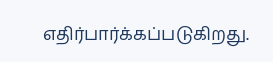எதிர்பார்க்கப்படுகிறது.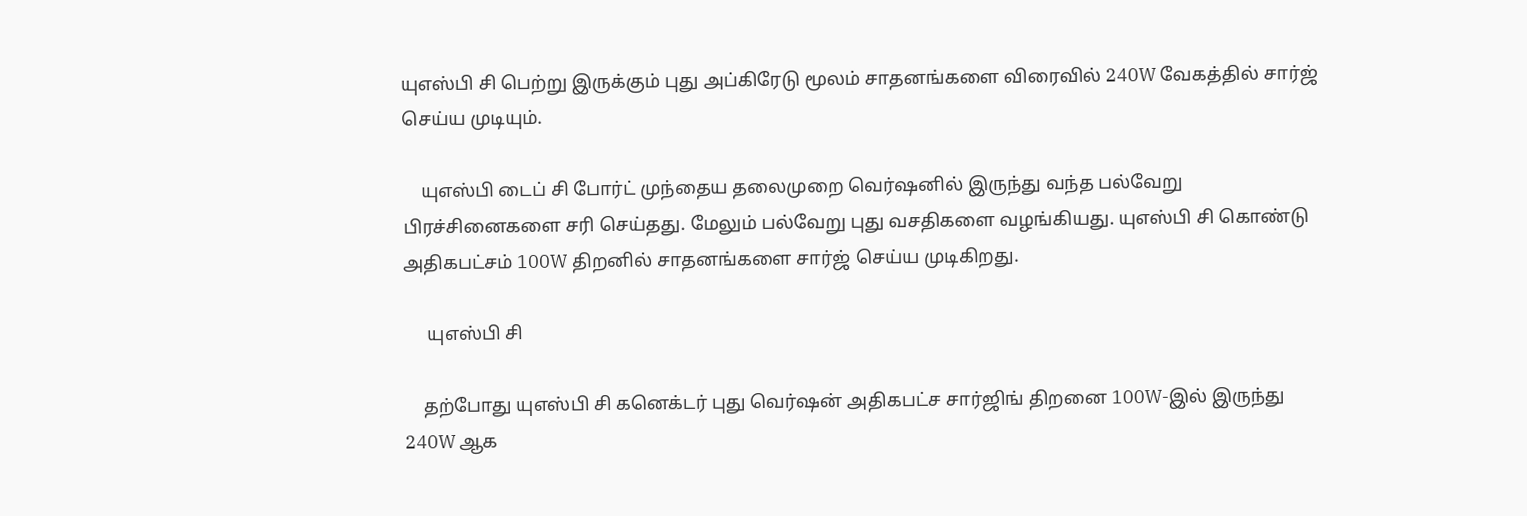யுஎஸ்பி சி பெற்று இருக்கும் புது அப்கிரேடு மூலம் சாதனங்களை விரைவில் 240W வேகத்தில் சார்ஜ் செய்ய முடியும்.

    யுஎஸ்பி டைப் சி போர்ட் முந்தைய தலைமுறை வெர்ஷனில் இருந்து வந்த பல்வேறு பிரச்சினைகளை சரி செய்தது. மேலும் பல்வேறு புது வசதிகளை வழங்கியது. யுஎஸ்பி சி கொண்டு அதிகபட்சம் 100W திறனில் சாதனங்களை சார்ஜ் செய்ய முடிகிறது.

     யுஎஸ்பி சி

    தற்போது யுஎஸ்பி சி கனெக்டர் புது வெர்ஷன் அதிகபட்ச சார்ஜிங் திறனை 100W-இல் இருந்து 240W ஆக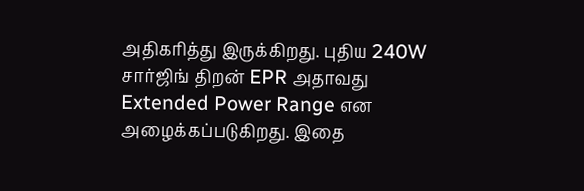அதிகரித்து இருக்கிறது. புதிய 240W சார்ஜிங் திறன் EPR அதாவது Extended Power Range என அழைக்கப்படுகிறது. இதை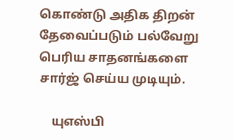கொண்டு அதிக திறன் தேவைப்படும் பல்வேறு பெரிய சாதனங்களை சார்ஜ் செய்ய முடியும்.

    யுஎஸ்பி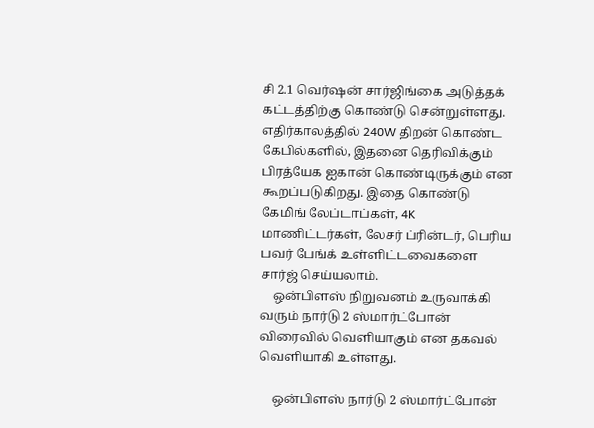சி 2.1 வெர்ஷன் சார்ஜிங்கை அடுத்தக் கட்டத்திற்கு கொண்டு சென்றுள்ளது. எதிர்காலத்தில் 240W திறன் கொண்ட கேபில்களில், இதனை தெரிவிக்கும் பிரத்யேக ஐகான் கொண்டிருக்கும் என கூறப்படுகிறது. இதை கொண்டு கேமிங் லேப்டாப்கள், 4K மாணிட்டர்கள், லேசர் ப்ரின்டர், பெரிய பவர் பேங்க் உள்ளிட்டவைகளை சார்ஜ் செய்யலாம்.
    ஒன்பிளஸ் நிறுவனம் உருவாக்கி வரும் நார்டு 2 ஸ்மார்ட்போன் விரைவில் வெளியாகும் என தகவல் வெளியாகி உள்ளது.

    ஒன்பிளஸ் நார்டு 2 ஸ்மார்ட்போன்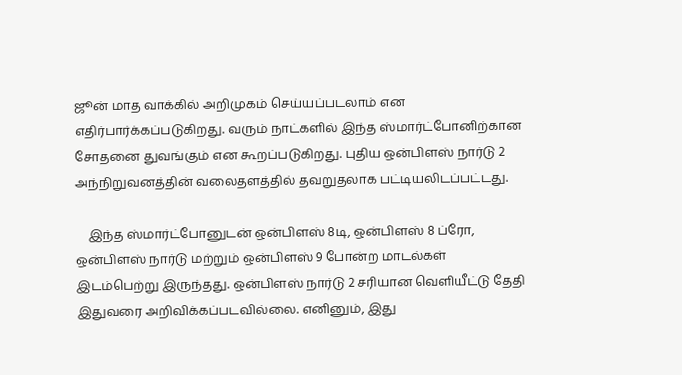ஜூன் மாத வாக்கில் அறிமுகம் செய்யப்படலாம் என எதிர்பார்க்கப்படுகிறது. வரும் நாட்களில் இந்த ஸ்மார்ட்போனிற்கான சோதனை துவங்கும் என கூறப்படுகிறது. புதிய ஒன்பிளஸ் நார்டு 2 அந்நிறுவனத்தின் வலைதளத்தில் தவறுதலாக பட்டியலிடப்பட்டது.

    இந்த ஸ்மார்ட்போனுடன் ஒன்பிளஸ் 8டி, ஒன்பிளஸ் 8 ப்ரோ, ஒன்பிளஸ் நார்டு மற்றும் ஒன்பிளஸ் 9 போன்ற மாடல்கள் இடம்பெற்று இருந்தது. ஒன்பிளஸ் நார்டு 2 சரியான வெளியீட்டு தேதி இதுவரை அறிவிக்கப்படவில்லை. எனினும், இது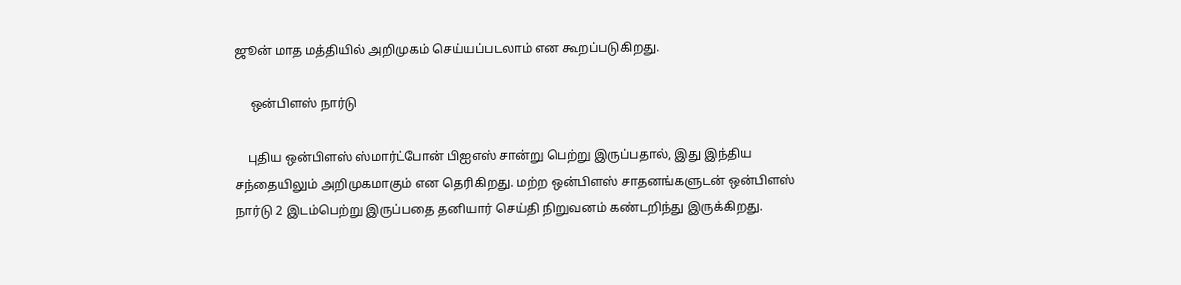ஜூன் மாத மத்தியில் அறிமுகம் செய்யப்படலாம் என கூறப்படுகிறது.

     ஒன்பிளஸ் நார்டு

    புதிய ஒன்பிளஸ் ஸ்மார்ட்போன் பிஐஎஸ் சான்று பெற்று இருப்பதால், இது இந்திய சந்தையிலும் அறிமுகமாகும் என தெரிகிறது. மற்ற ஒன்பிளஸ் சாதனங்களுடன் ஒன்பிளஸ் நார்டு 2 இடம்பெற்று இருப்பதை தனியார் செய்தி நிறுவனம் கண்டறிந்து இருக்கிறது.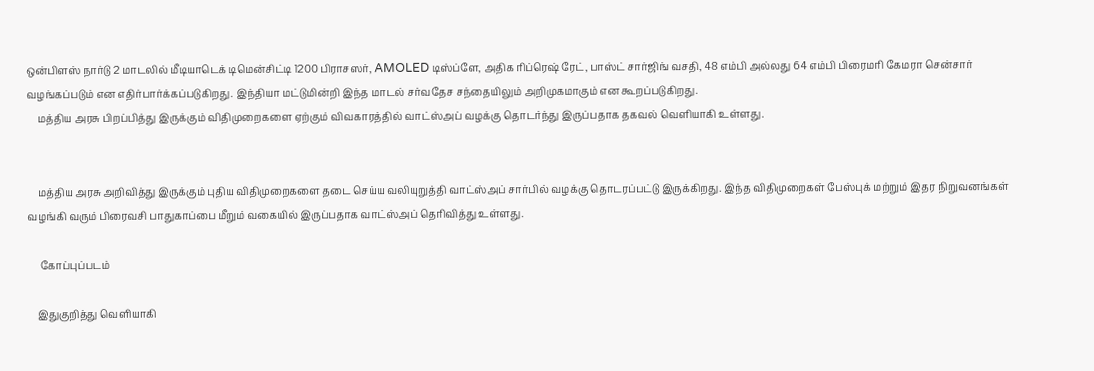ஒன்பிளஸ் நார்டு 2 மாடலில் மீடியாடெக் டிமென்சிட்டி 1200 பிராசஸர், AMOLED டிஸ்ப்ளே, அதிக ரிப்ரெஷ் ரேட், பாஸ்ட் சார்ஜிங் வசதி, 48 எம்பி அல்லது 64 எம்பி பிரைமரி கேமரா சென்சார் வழங்கப்படும் என எதிர்பார்க்கப்படுகிறது. இந்தியா மட்டுமின்றி இந்த மாடல் சர்வதேச சந்தையிலும் அறிமுகமாகும் என கூறப்படுகிறது.
    மத்திய அரசு பிறப்பித்து இருக்கும் விதிமுறைகளை ஏற்கும் விவகாரத்தில் வாட்ஸ்அப் வழக்கு தொடர்ந்து இருப்பதாக தகவல் வெளியாகி உள்ளது.


    மத்திய அரசு அறிவித்து இருக்கும் புதிய விதிமுறைகளை தடை செய்ய வலியுறுத்தி வாட்ஸ்அப் சார்பில் வழக்கு தொடரப்பட்டு இருக்கிறது. இந்த விதிமுறைகள் பேஸ்புக் மற்றும் இதர நிறுவனங்கள் வழங்கி வரும் பிரைவசி பாதுகாப்பை மீறும் வகையில் இருப்பதாக வாட்ஸ்அப் தெரிவித்து உள்ளது.

     கோப்புப்படம்

    இதுகுறித்து வெளியாகி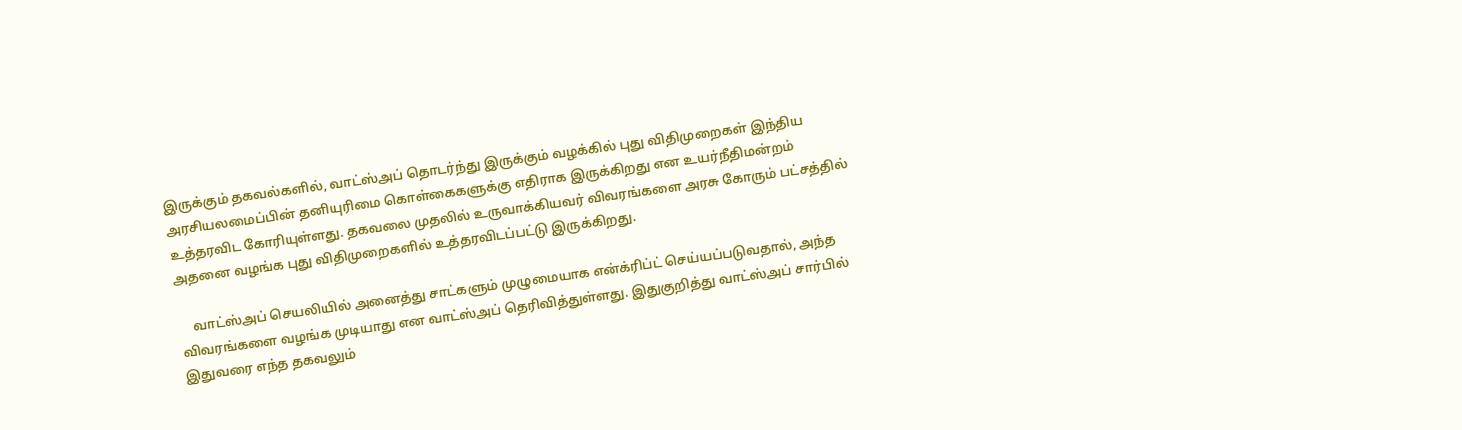இருக்கும் தகவல்களில், வாட்ஸ்அப் தொடர்ந்து இருக்கும் வழக்கில் புது விதிமுறைகள் இந்திய அரசியலமைப்பின் தனியுரிமை கொள்கைகளுக்கு எதிராக இருக்கிறது என உயர்நீதிமன்றம் உத்தரவிட கோரியுள்ளது. தகவலை முதலில் உருவாக்கியவர் விவரங்களை அரசு கோரும் பட்சத்தில் அதனை வழங்க புது விதிமுறைகளில் உத்தரவிடப்பட்டு இருக்கிறது.

    வாட்ஸ்அப் செயலியில் அனைத்து சாட்களும் முழுமையாக என்க்ரிப்ட் செய்யப்படுவதால், அந்த விவரங்களை வழங்க முடியாது என வாட்ஸ்அப் தெரிவித்துள்ளது. இதுகுறித்து வாட்ஸ்அப் சார்பில் இதுவரை எந்த தகவலும்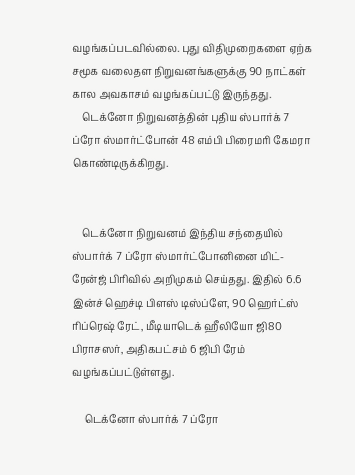வழங்கப்படவில்லை. புது விதிமுறைகளை ஏற்க சமூக வலைதள நிறுவனங்களுக்கு 90 நாட்கள் கால அவகாசம் வழங்கப்பட்டு இருந்தது.
    டெக்னோ நிறுவனத்தின் புதிய ஸ்பார்க் 7 ப்ரோ ஸ்மார்ட்போன் 48 எம்பி பிரைமரி கேமரா கொண்டிருக்கிறது.


    டெக்னோ நிறுவனம் இந்திய சந்தையில் ஸ்பார்க் 7 ப்ரோ ஸ்மார்ட்போனினை மிட்-ரேன்ஜ் பிரிவில் அறிமுகம் செய்தது. இதில் 6.6 இன்ச் ஹெச்டி பிளஸ் டிஸ்ப்ளே, 90 ஹெர்ட்ஸ் ரிப்ரெஷ் ரேட், மீடியாடெக் ஹீலியோ ஜி80 பிராசஸர், அதிகபட்சம் 6 ஜிபி ரேம் வழங்கப்பட்டுள்ளது.

     டெக்னோ ஸ்பார்க் 7 ப்ரோ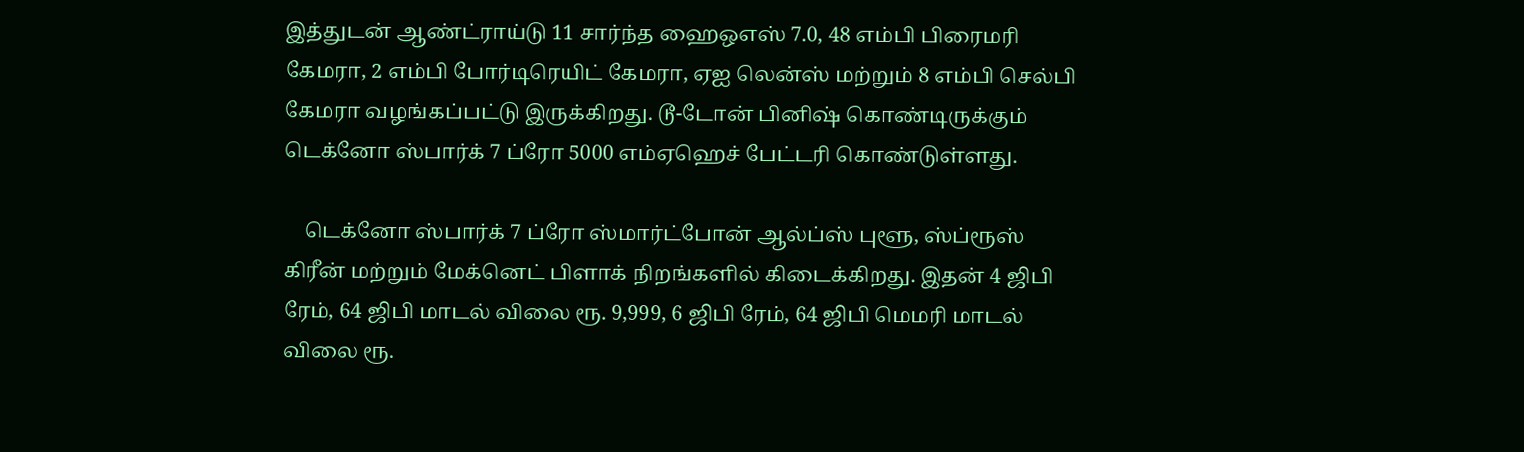இத்துடன் ஆண்ட்ராய்டு 11 சார்ந்த ஹைஒஎஸ் 7.0, 48 எம்பி பிரைமரி கேமரா, 2 எம்பி போர்டிரெயிட் கேமரா, ஏஐ லென்ஸ் மற்றும் 8 எம்பி செல்பி கேமரா வழங்கப்பட்டு இருக்கிறது. டூ-டோன் பினிஷ் கொண்டிருக்கும் டெக்னோ ஸ்பார்க் 7 ப்ரோ 5000 எம்ஏஹெச் பேட்டரி கொண்டுள்ளது.

    டெக்னோ ஸ்பார்க் 7 ப்ரோ ஸ்மார்ட்போன் ஆல்ப்ஸ் புளூ, ஸ்ப்ரூஸ் கிரீன் மற்றும் மேக்னெட் பிளாக் நிறங்களில் கிடைக்கிறது. இதன் 4 ஜிபி ரேம், 64 ஜிபி மாடல் விலை ரூ. 9,999, 6 ஜிபி ரேம், 64 ஜிபி மெமரி மாடல் விலை ரூ.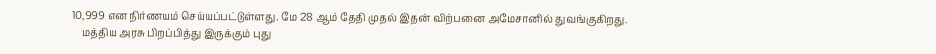10,999 என நிர்ணயம் செய்யப்பட்டுள்ளது. மே 28 ஆம் தேதி முதல் இதன் விற்பனை அமேசானில் துவங்குகிறது.
    மத்திய அரசு பிறப்பித்து இருக்கும் புது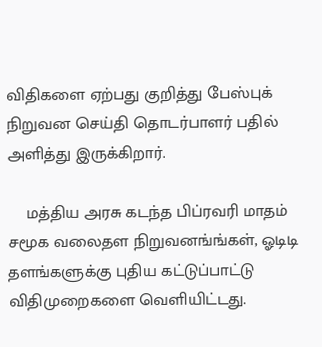விதிகளை ஏற்பது குறித்து பேஸ்புக் நிறுவன செய்தி தொடர்பாளர் பதில் அளித்து இருக்கிறார்.

    மத்திய அரசு கடந்த பிப்ரவரி மாதம் சமூக வலைதள நிறுவனங்ங்கள், ஓடிடி தளங்களுக்கு புதிய கட்டுப்பாட்டு விதிமுறைகளை வெளியிட்டது.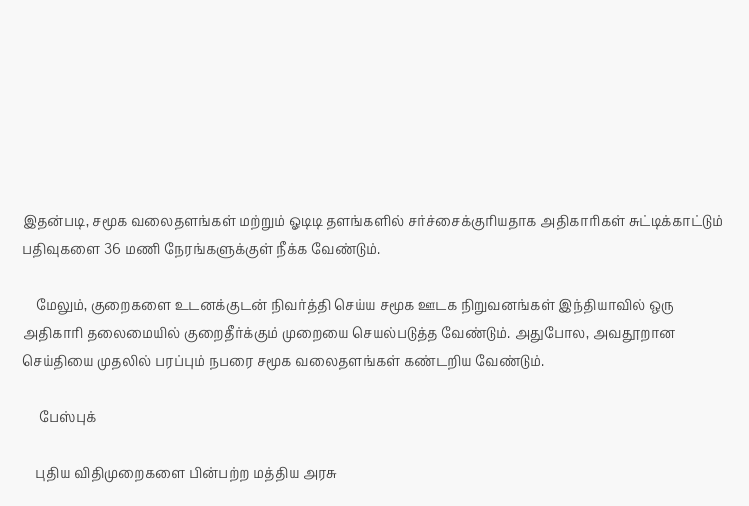இதன்படி, சமூக வலைதளங்கள் மற்றும் ஓடிடி தளங்களில் சர்ச்சைக்குரியதாக அதிகாரிகள் சுட்டிக்காட்டும் பதிவுகளை 36 மணி நேரங்களுக்குள் நீக்க வேண்டும்.

    மேலும், குறைகளை உடனக்குடன் நிவர்த்தி செய்ய சமூக ஊடக நிறுவனங்கள் இந்தியாவில் ஒரு அதிகாரி தலைமையில் குறைதீர்க்கும் முறையை செயல்படுத்த வேண்டும். அதுபோல, அவதூறான செய்தியை முதலில் பரப்பும் நபரை சமூக வலைதளங்கள் கண்டறிய வேண்டும்.

     பேஸ்புக்

    புதிய விதிமுறைகளை பின்பற்ற மத்திய அரசு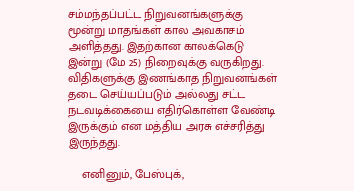சம்மந்தப்பட்ட நிறுவனங்களுக்கு மூன்று மாதங்கள் கால அவகாசம் அளித்தது. இதற்கான காலக்கெடு இன்று (மே 25) நிறைவுக்கு வருகிறது. விதிகளுக்கு இணங்காத நிறுவனங்கள் தடை செய்யப்படும் அல்லது சட்ட நடவடிக்கையை எதிர்கொள்ள வேண்டி இருக்கும் என மத்திய அரசு எச்சரித்து இருந்தது.

    எனினும், பேஸ்புக்,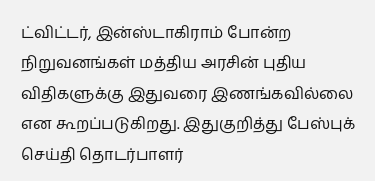ட்விட்டர், இன்ஸ்டாகிராம் போன்ற நிறுவனங்கள் மத்திய அரசின் புதிய விதிகளுக்கு இதுவரை இணங்கவில்லை என கூறப்படுகிறது. இதுகுறித்து பேஸ்புக் செய்தி தொடர்பாளர்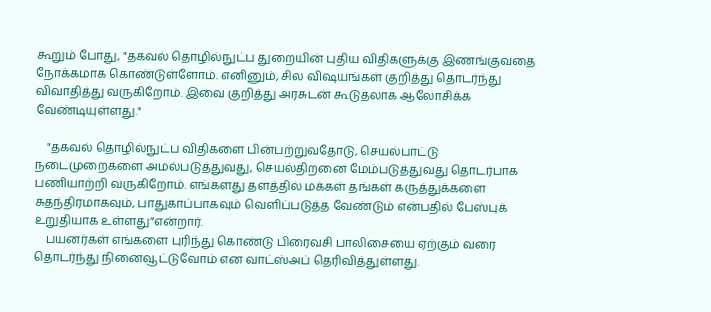கூறும் போது, "தகவல் தொழில்நுட்ப துறையின் புதிய விதிகளுக்கு இணங்குவதை நோக்கமாக கொண்டுள்ளோம். எனினும், சில விஷயங்கள் குறித்து தொடர்ந்து விவாதித்து வருகிறோம். இவை குறித்து அரசுடன் கூடுதலாக ஆலோசிக்க வேண்டியுள்ளது."

    "தகவல் தொழில்நுட்ப விதிகளை பின்பற்றுவதோடு, செயல்பாட்டு நடைமுறைகளை அமல்படுத்துவது, செயல்திறனை மேம்படுத்துவது தொடர்பாக  பணியாற்றி வருகிறோம். எங்களது தளத்தில் மக்கள் தங்கள் கருத்துக்களை சுதந்திரமாகவும், பாதுகாப்பாகவும் வெளிப்படுத்த வேண்டும் என்பதில் பேஸ்புக் உறுதியாக உள்ளது”என்றார்.
    பயனர்கள் எங்களை புரிந்து கொண்டு பிரைவசி பாலிசையை ஏற்கும் வரை தொடர்ந்து நினைவூட்டுவோம் என வாட்ஸ்அப் தெரிவித்துள்ளது.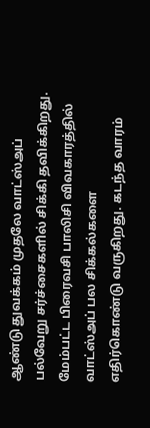ஆண்டு துவக்கம் முதலே வாட்ஸ்அப் பல்வேறு சர்ச்சைகளில் சிக்கி தவிக்கிறது. மேம்பட்ட பிரைவசி பாலிசி விவகாரத்தில் வாட்ஸ்அப் பல சிக்கல்களை எதிர்கொண்டு வருகிறது. கடந்த வாரம்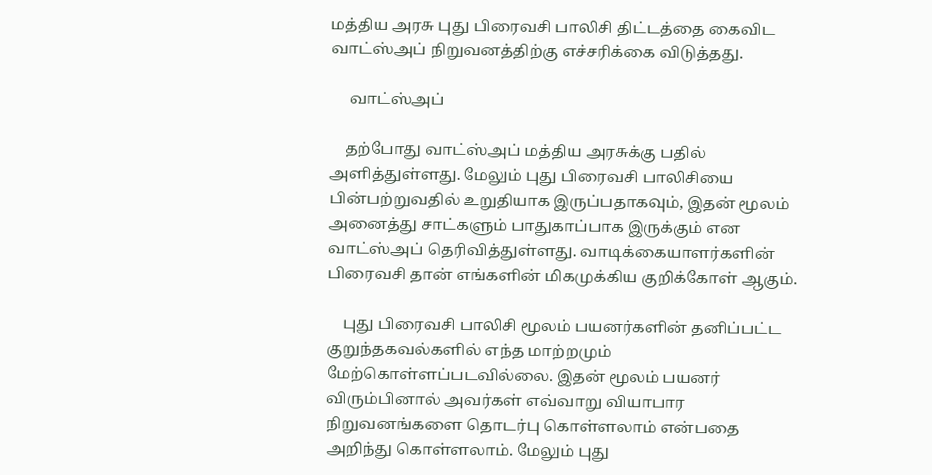மத்திய அரசு புது பிரைவசி பாலிசி திட்டத்தை கைவிட வாட்ஸ்அப் நிறுவனத்திற்கு எச்சரிக்கை விடுத்தது.

     வாட்ஸ்அப்

    தற்போது வாட்ஸ்அப் மத்திய அரசுக்கு பதில் அளித்துள்ளது. மேலும் புது பிரைவசி பாலிசியை பின்பற்றுவதில் உறுதியாக இருப்பதாகவும், இதன் மூலம் அனைத்து சாட்களும் பாதுகாப்பாக இருக்கும் என வாட்ஸ்அப் தெரிவித்துள்ளது. வாடிக்கையாளர்களின் பிரைவசி தான் எங்களின் மிகமுக்கிய குறிக்கோள் ஆகும்.

    புது பிரைவசி பாலிசி மூலம் பயனர்களின் தனிப்பட்ட குறுந்தகவல்களில் எந்த மாற்றமும் மேற்கொள்ளப்படவில்லை. இதன் மூலம் பயனர் விரும்பினால் அவர்கள் எவ்வாறு வியாபார நிறுவனங்களை தொடர்பு கொள்ளலாம் என்பதை அறிந்து கொள்ளலாம். மேலும் புது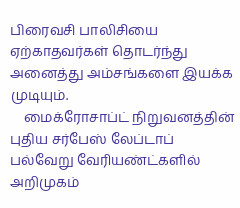பிரைவசி பாலிசியை ஏற்காதவர்கள் தொடர்ந்து அனைத்து அம்சங்களை இயக்க முடியும்.
    மைக்ரோசாப்ட் நிறுவனத்தின் புதிய சர்பேஸ் லேப்டாப் பல்வேறு வேரியண்ட்களில் அறிமுகம்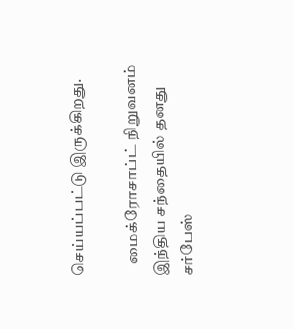செய்யப்பட்டு இருக்கிறது.

    மைக்ரோசாப்ட் நிறுவனம் இந்திய சந்தையில் தனது சர்பேஸ்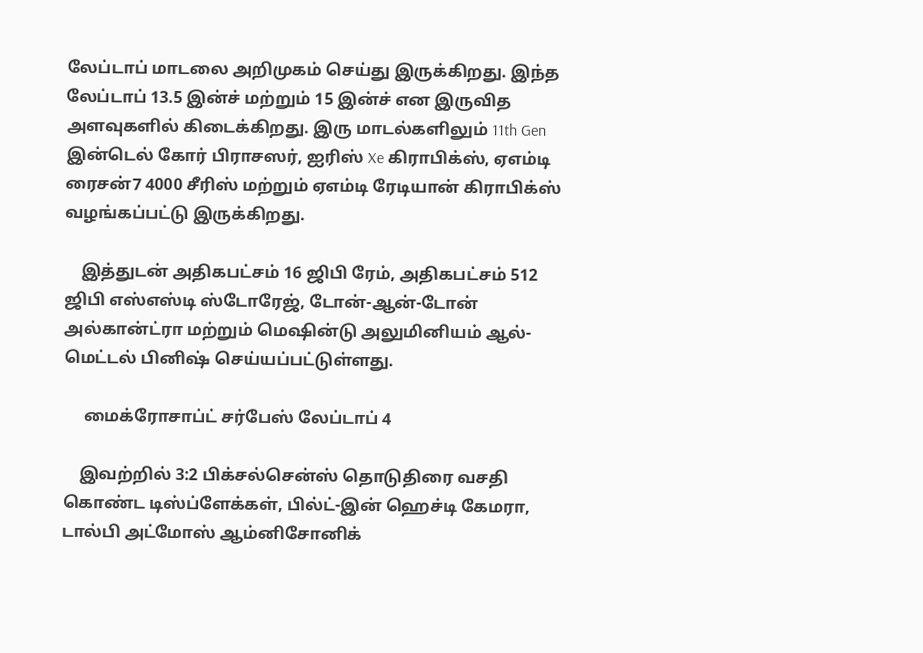லேப்டாப் மாடலை அறிமுகம் செய்து இருக்கிறது. இந்த லேப்டாப் 13.5 இன்ச் மற்றும் 15 இன்ச் என இருவித அளவுகளில் கிடைக்கிறது. இரு மாடல்களிலும் 11th Gen இன்டெல் கோர் பிராசஸர், ஐரிஸ் Xe கிராபிக்ஸ், ஏஎம்டி ரைசன்7 4000 சீரிஸ் மற்றும் ஏஎம்டி ரேடியான் கிராபிக்ஸ் வழங்கப்பட்டு இருக்கிறது.

    இத்துடன் அதிகபட்சம் 16 ஜிபி ரேம், அதிகபட்சம் 512 ஜிபி எஸ்எஸ்டி ஸ்டோரேஜ், டோன்-ஆன்-டோன் அல்கான்ட்ரா மற்றும் மெஷின்டு அலுமினியம் ஆல்-மெட்டல் பினிஷ் செய்யப்பட்டுள்ளது.

     மைக்ரோசாப்ட் சர்பேஸ் லேப்டாப் 4

    இவற்றில் 3:2 பிக்சல்சென்ஸ் தொடுதிரை வசதி கொண்ட டிஸ்ப்ளேக்கள், பில்ட்-இன் ஹெச்டி கேமரா, டால்பி அட்மோஸ் ஆம்னிசோனிக்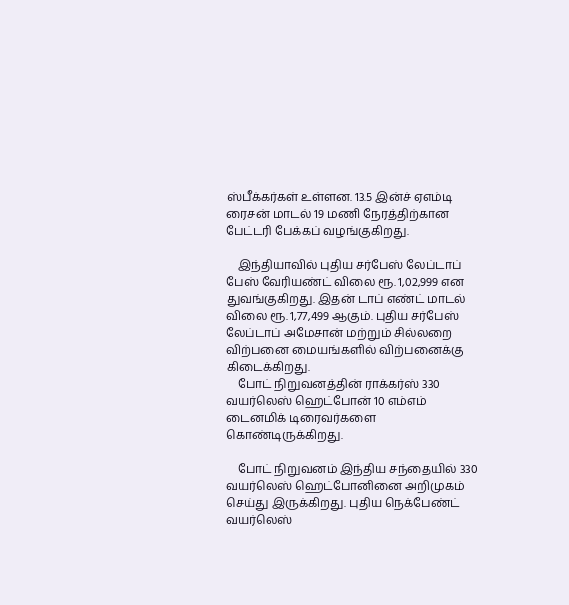ஸ்பீக்கர்கள் உள்ளன. 13.5 இன்ச் ஏஎம்டி ரைசன் மாடல் 19 மணி நேரத்திற்கான பேட்டரி பேக்கப் வழங்குகிறது.

    இந்தியாவில் புதிய சர்பேஸ் லேப்டாப் பேஸ் வேரியண்ட் விலை ரூ. 1,02,999 என துவங்குகிறது. இதன் டாப் எண்ட் மாடல் விலை ரூ. 1,77,499 ஆகும். புதிய சர்பேஸ் லேப்டாப் அமேசான் மற்றும் சில்லறை விற்பனை மையங்களில் விற்பனைக்கு கிடைக்கிறது.
    போட் நிறுவனத்தின் ராக்கர்ஸ் 330 வயர்லெஸ் ஹெட்போன் 10 எம்எம் டைனமிக் டிரைவர்களை கொண்டிருக்கிறது.

    போட் நிறுவனம் இந்திய சந்தையில் 330 வயர்லெஸ் ஹெட்போனினை அறிமுகம் செய்து இருக்கிறது. புதிய நெக்பேண்ட் வயர்லெஸ்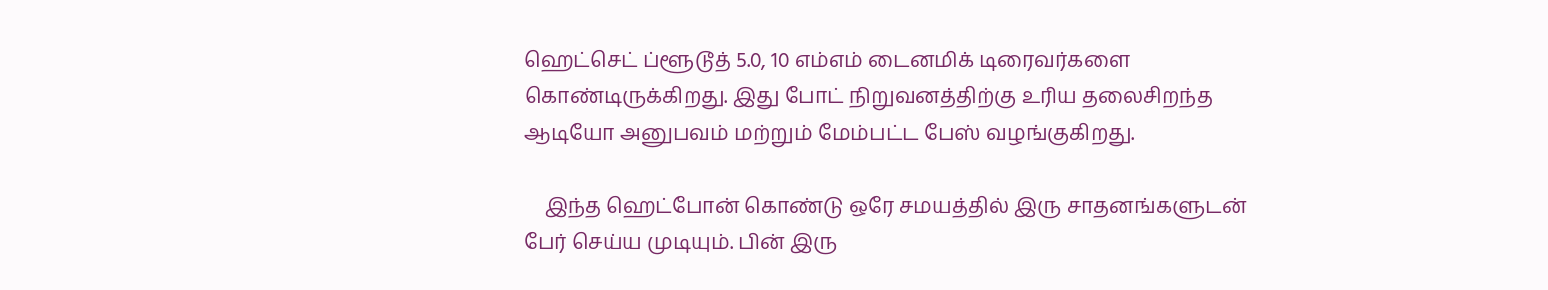ஹெட்செட் ப்ளூடூத் 5.0, 10 எம்எம் டைனமிக் டிரைவர்களை கொண்டிருக்கிறது. இது போட் நிறுவனத்திற்கு உரிய தலைசிறந்த ஆடியோ அனுபவம் மற்றும் மேம்பட்ட பேஸ் வழங்குகிறது.

    இந்த ஹெட்போன் கொண்டு ஒரே சமயத்தில் இரு சாதனங்களுடன் பேர் செய்ய முடியும். பின் இரு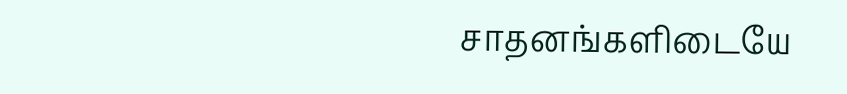சாதனங்களிடையே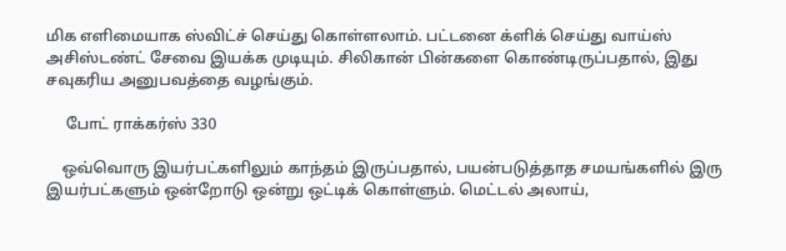மிக எளிமையாக ஸ்விட்ச் செய்து கொள்ளலாம். பட்டனை க்ளிக் செய்து வாய்ஸ் அசிஸ்டண்ட் சேவை இயக்க முடியும். சிலிகான் பின்களை கொண்டிருப்பதால், இது சவுகரிய அனுபவத்தை வழங்கும்.

     போட் ராக்கர்ஸ் 330

    ஒவ்வொரு இயர்பட்களிலும் காந்தம் இருப்பதால், பயன்படுத்தாத சமயங்களில் இரு இயர்பட்களும் ஒன்றோடு ஒன்று ஒட்டிக் கொள்ளும். மெட்டல் அலாய்,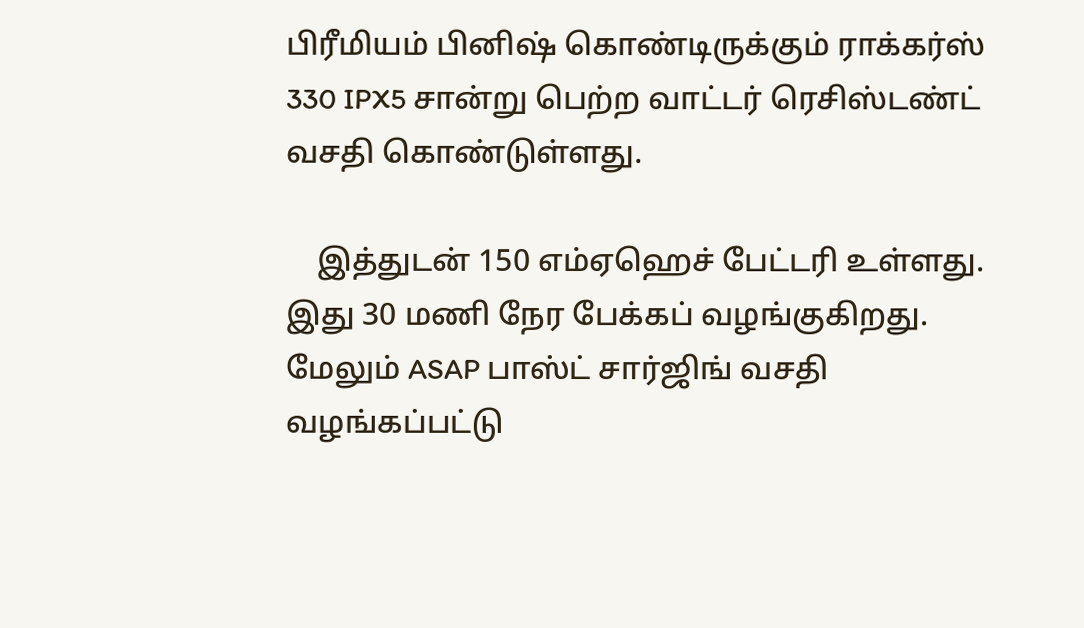பிரீமியம் பினிஷ் கொண்டிருக்கும் ராக்கர்ஸ் 330 IPX5 சான்று பெற்ற வாட்டர் ரெசிஸ்டண்ட் வசதி கொண்டுள்ளது.

    இத்துடன் 150 எம்ஏஹெச் பேட்டரி உள்ளது. இது 30 மணி நேர பேக்கப் வழங்குகிறது. மேலும் ASAP பாஸ்ட் சார்ஜிங் வசதி வழங்கப்பட்டு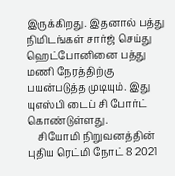இருக்கிறது. இதனால் பத்து நிமிடங்கள் சார்ஜ் செய்து ஹெட்போனினை பத்து மணி நேரத்திற்கு பயன்படுத்த முடியும். இது யுஎஸ்பி டைப் சி போர்ட் கொண்டுள்ளது.
    சியோமி நிறுவனத்தின் புதிய ரெட்மி நோட் 8 2021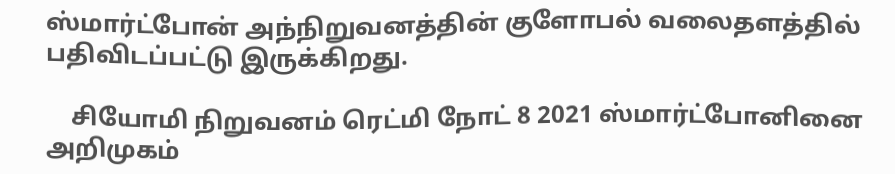ஸ்மார்ட்போன் அந்நிறுவனத்தின் குளோபல் வலைதளத்தில் பதிவிடப்பட்டு இருக்கிறது.

    சியோமி நிறுவனம் ரெட்மி நோட் 8 2021 ஸ்மார்ட்போனினை அறிமுகம்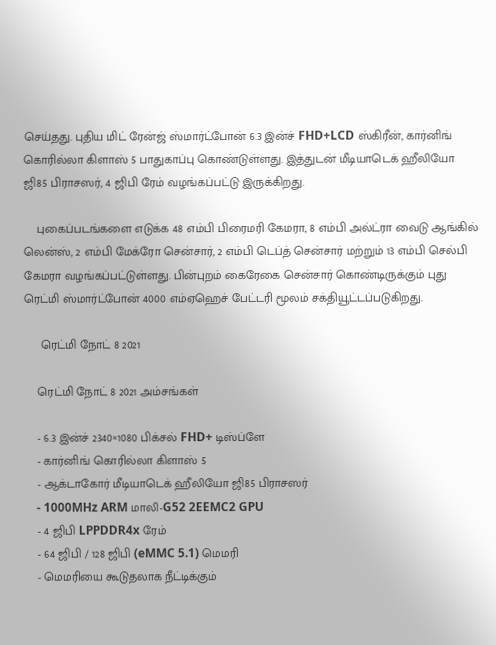செய்தது. புதிய மிட் ரேன்ஜ் ஸ்மார்ட்போன் 6.3 இன்ச் FHD+LCD ஸ்கிரீன், கார்னிங் கொரில்லா கிளாஸ் 5 பாதுகாப்பு கொண்டுள்ளது. இத்துடன் மீடியாடெக் ஹீலியோ ஜி85 பிராசஸர், 4 ஜிபி ரேம் வழங்கப்பட்டு இருக்கிறது.

    புகைப்படங்களை எடுக்க 48 எம்பி பிரைமரி கேமரா, 8 எம்பி அல்ட்ரா வைடு ஆங்கில் லென்ஸ், 2 எம்பி மேக்ரோ சென்சார், 2 எம்பி டெப்த் சென்சார் மற்றும் 13 எம்பி செல்பி கேமரா வழங்கப்பட்டுள்ளது. பின்புறம் கைரேகை சென்சார் கொண்டிருக்கும் புது ரெட்மி ஸ்மார்ட்போன் 4000 எம்ஏஹெச் பேட்டரி மூலம் சக்தியூட்டப்படுகிறது.

     ரெட்மி நோட் 8 2021

    ரெட்மி நோட் 8 2021 அம்சங்கள்

    - 6.3 இன்ச் 2340×1080 பிக்சல் FHD+ டிஸ்ப்ளே
    - கார்னிங் கொரில்லா கிளாஸ் 5
    - ஆக்டாகோர் மீடியாடெக் ஹீலியோ ஜி85 பிராசஸர்
    - 1000MHz ARM மாலி-G52 2EEMC2 GPU
    - 4 ஜிபி LPPDDR4x ரேம்
    - 64 ஜிபி / 128 ஜிபி (eMMC 5.1) மெமரி
    - மெமரியை கூடுதலாக நீட்டிக்கும்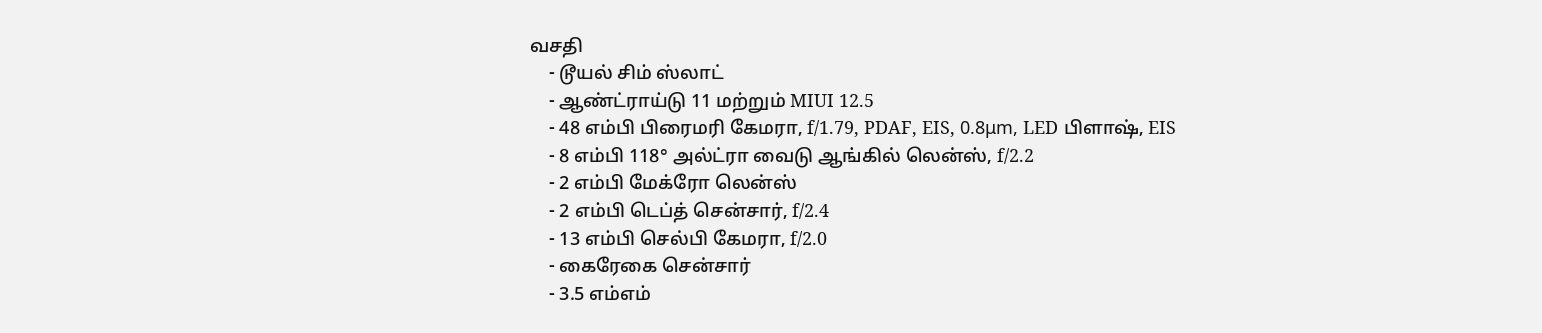வசதி
    - டூயல் சிம் ஸ்லாட்
    - ஆண்ட்ராய்டு 11 மற்றும் MIUI 12.5
    - 48 எம்பி பிரைமரி கேமரா, f/1.79, PDAF, EIS, 0.8μm, LED பிளாஷ், EIS
    - 8 எம்பி 118° அல்ட்ரா வைடு ஆங்கில் லென்ஸ், f/2.2
    - 2 எம்பி மேக்ரோ லென்ஸ்
    - 2 எம்பி டெப்த் சென்சார், f/2.4
    - 13 எம்பி செல்பி கேமரா, f/2.0
    - கைரேகை சென்சார்
    - 3.5 எம்எம்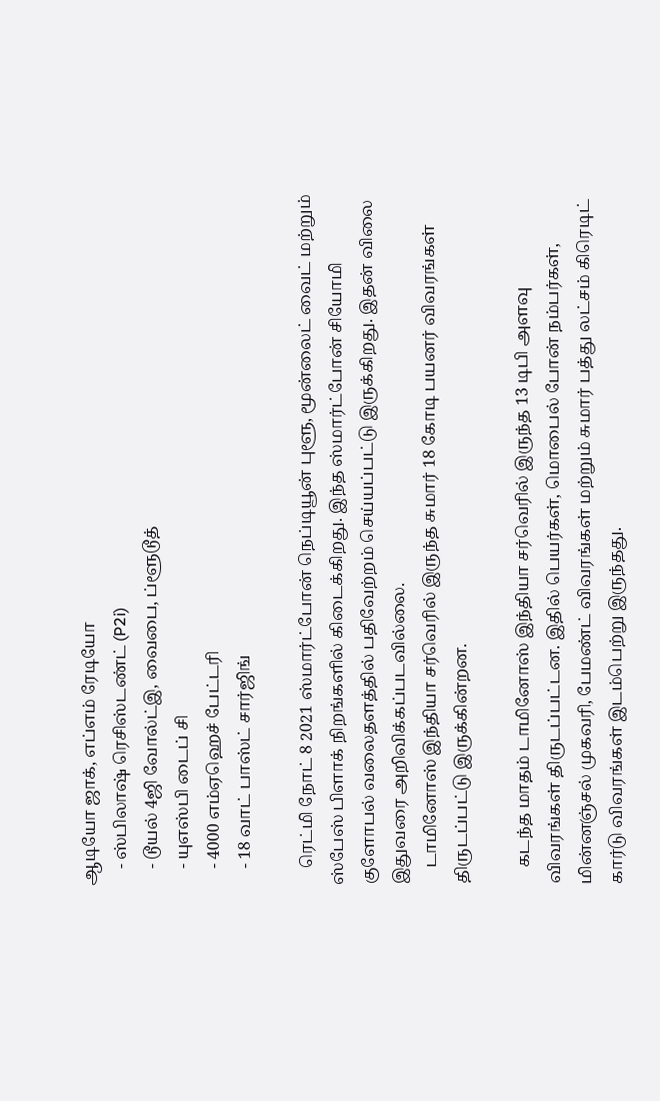ஆடியோ ஜாக், எப்எம் ரேடியோ
    - ஸ்பிலாஷ் ரெசிஸ்டண்ட் (P2i)
    - டூயல் 4ஜி வோல்ட்இ, வைபை, ப்ளூடூத்
    - யுஎஸ்பி டைப் சி
    - 4000 எம்ஏஹெச் பேட்டரி
    - 18 வாட் பாஸ்ட் சார்ஜிங்

    ரெட்மி நோட் 8 2021 ஸ்மார்ட்போன் நெப்டியூன் புளூ, மூன்லைட் வைட் மற்றும் ஸ்பேஸ் பிளாக் நிறங்களில் கிடைக்கிறது. இந்த ஸ்மார்ட்போன் சியோமி குளோபல் வலைதளத்தில் பதிவேற்றம் செய்யப்பட்டு இருக்கிறது. இதன் விலை இதுவரை அறிவிக்கப்படவில்லை.
    டாமினோஸ் இந்தியா சர்வெரில் இருந்த சுமார் 18 கோடி பயனர் விவரங்கள் திருடப்பட்டு இருக்கின்றன.

    கடந்த மாதம் டாமினோஸ் இந்தியா சர்வெரில் இருந்த 13 டிபி அளவு விவரங்கள் திருடப்பட்டன. இதில் பெயர்கள், மொபைல் போன் நம்பர்கள், மின்னஞ்சல் முகவரி, பேமண்ட் விவரங்கள் மற்றும் சுமார் பத்து லட்சம் கிரெடிட் கார்டு விவரங்கள் இடம்பெற்று இருந்தது.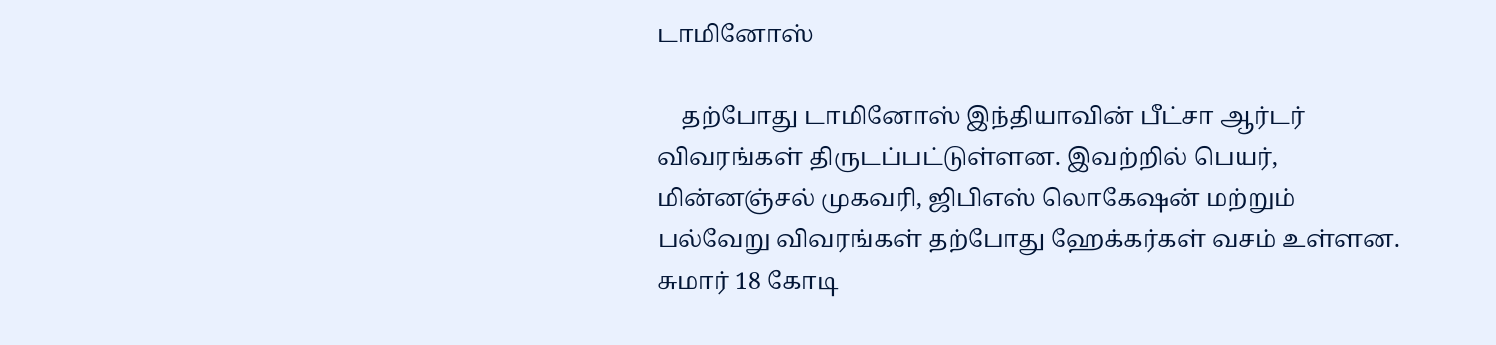டாமினோஸ்

    தற்போது டாமினோஸ் இந்தியாவின் பீட்சா ஆர்டர் விவரங்கள் திருடப்பட்டுள்ளன. இவற்றில் பெயர், மின்னஞ்சல் முகவரி, ஜிபிஎஸ் லொகேஷன் மற்றும் பல்வேறு விவரங்கள் தற்போது ஹேக்கர்கள் வசம் உள்ளன. சுமார் 18 கோடி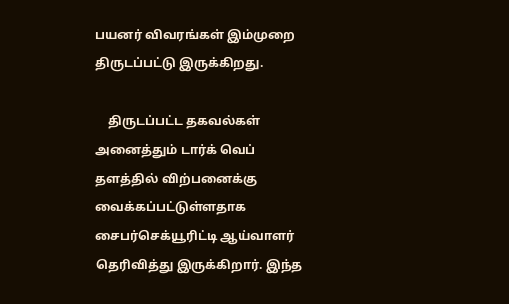பயனர் விவரங்கள் இம்முறை திருடப்பட்டு இருக்கிறது.

    திருடப்பட்ட தகவல்கள் அனைத்தும் டார்க் வெப் தளத்தில் விற்பனைக்கு வைக்கப்பட்டுள்ளதாக சைபர்செக்யூரிட்டி ஆய்வாளர் தெரிவித்து இருக்கிறார். இந்த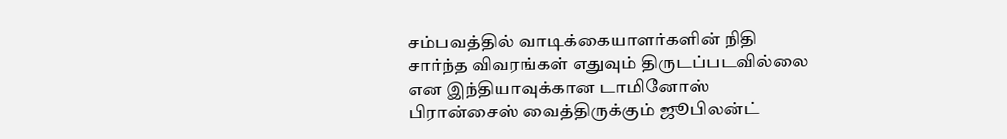சம்பவத்தில் வாடிக்கையாளர்களின் நிதி சார்ந்த விவரங்கள் எதுவும் திருடப்படவில்லை என இந்தியாவுக்கான டாமினோஸ் பிரான்சைஸ் வைத்திருக்கும் ஜூபிலன்ட்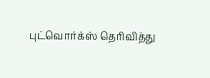புட்வொர்க்ஸ் தெரிவித்து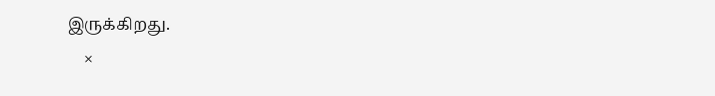இருக்கிறது.
    ×